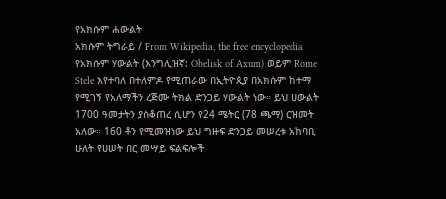የአክሱም ሐውልት
አክሱም ትግራይ / From Wikipedia, the free encyclopedia
የአክሱም ሃውልት (እንግሊዝኛ: Obelisk of Axum) ወይም Rome Stele እየተባለ በተለምዶ የሚጠራው በኢትዮጲያ በአክሱም ከተማ የሚገኝ የአለማችን ረጅሙ ትክል ድንጋይ ሃውልት ነው። ይህ ሀውልት 1700 ዓመታትን ያስቆጠረ ሲሆን የ24 ሜትር (78 ጫማ) ርዝመት አለው። 160 ቶን የሚመዝነው ይህ ግዙፍ ድንጋይ መሠረቱ አከባቢ ሁለት የሀሠት በር መሣይ ፍልፍሎች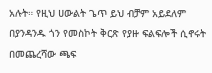አሉት። የዚህ ሀውልት ጌጥ ይህ ብቻም አይደለም በያንዳንዱ ጎን የመስኮት ቅርጽ የያዙ ፍልፍሎች ሲኖሩት በመጨረሻው ጫፍ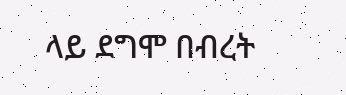ላይ ደግሞ በብረት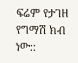ፍሬም የታገዘ የግማሽ ክብ ነው::